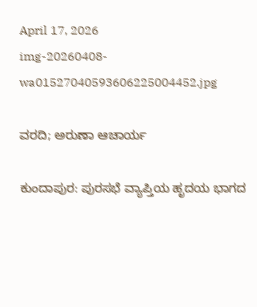April 17, 2026
img-20260408-wa01527040593606225004452.jpg

ವರದಿ; ಅರುಣಾ ಆಚಾರ್ಯ

ಕುಂದಾಪುರ: ಪುರಸಭೆ ವ್ಯಾಪ್ತಿಯ ಹೃದಯ ಭಾಗದ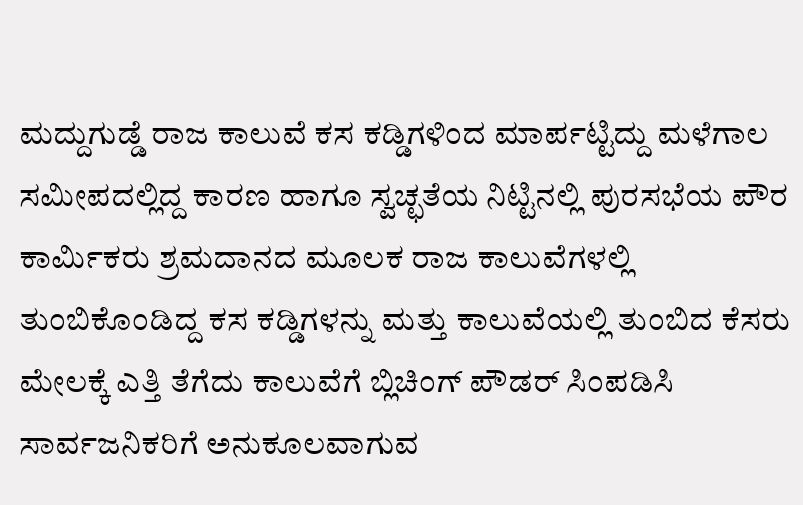ಮದ್ದುಗುಡ್ಡೆ ರಾಜ ಕಾಲುವೆ ಕಸ ಕಡ್ಡಿಗಳಿಂದ ಮಾರ್ಪಟ್ಟಿದ್ದು ಮಳೆಗಾಲ ಸಮೀಪದಲ್ಲಿದ್ದ ಕಾರಣ ಹಾಗೂ ಸ್ವಚ್ಛತೆಯ ನಿಟ್ಟಿನಲ್ಲಿ ಪುರಸಭೆಯ ಪೌರ ಕಾರ್ಮಿಕರು ಶ್ರಮದಾನದ ಮೂಲಕ ರಾಜ ಕಾಲುವೆಗಳಲ್ಲಿ ತುಂಬಿಕೊಂಡಿದ್ದ ಕಸ ಕಡ್ಡಿಗಳನ್ನು ಮತ್ತು ಕಾಲುವೆಯಲ್ಲಿ ತುಂಬಿದ ಕೆಸರು ಮೇಲಕ್ಕೆ ಎತ್ತಿ ತೆಗೆದು ಕಾಲುವೆಗೆ ಬ್ಲಿಚಿಂಗ್‌ ಪೌಡ‌ರ್ ಸಿಂಪಡಿಸಿ ಸಾರ್ವಜನಿಕರಿಗೆ ಅನುಕೂಲವಾಗುವ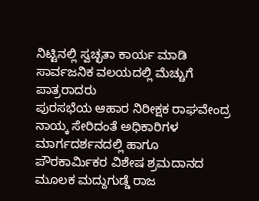ನಿಟ್ಟಿನಲ್ಲಿ ಸ್ವಚ್ಛತಾ ಕಾರ್ಯ ಮಾಡಿ ಸಾರ್ವಜನಿಕ ವಲಯದಲ್ಲಿ ಮೆಚ್ಚುಗೆ ಪಾತ್ರರಾದರು
ಪುರಸಭೆಯ ಆಹಾರ ನಿರೀಕ್ಷಕ ರಾಘವೇಂದ್ರ ನಾಯ್ಕ ಸೇರಿದಂತೆ ಅಧಿಕಾರಿಗಳ ಮಾರ್ಗದರ್ಶನದಲ್ಲಿ ಹಾಗೂ ಪೌರಕಾರ್ಮಿಕರ ವಿಶೇಷ ಶ್ರಮದಾನದ ಮೂಲಕ ಮದ್ದುಗುಡ್ಡೆ ರಾಜ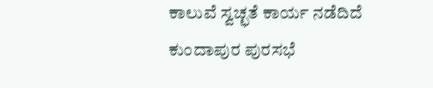ಕಾಲುವೆ ಸ್ವಚ್ಛತೆ ಕಾರ್ಯ ನಡೆದಿದೆ
ಕುಂದಾಪುರ ಪುರಸಭೆ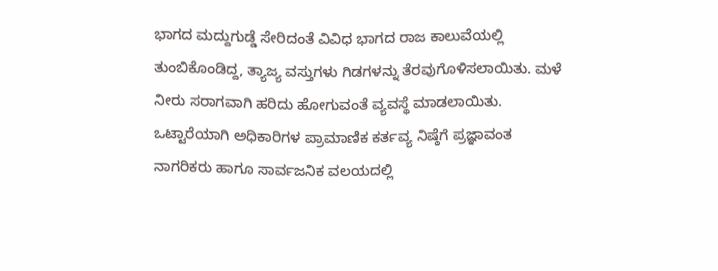ಭಾಗದ ಮದ್ದುಗುಡ್ಡೆ ಸೇರಿದಂತೆ ವಿವಿಧ ಭಾಗದ ರಾಜ ಕಾಲುವೆಯಲ್ಲಿ ತುಂಬಿಕೊಂಡಿದ್ದ, ತ್ಯಾಜ್ಯ ವಸ್ತುಗಳು ಗಿಡಗಳನ್ನು ತೆರವುಗೊಳಿಸಲಾಯಿತು. ಮಳೆ ನೀರು ಸರಾಗವಾಗಿ ಹರಿದು ಹೋಗುವಂತೆ ವ್ಯವಸ್ಥೆ ಮಾಡಲಾಯಿತು.
ಒಟ್ಟಾರೆಯಾಗಿ ಅಧಿಕಾರಿಗಳ ಪ್ರಾಮಾಣಿಕ ಕರ್ತವ್ಯ ನಿಷ್ಠೆಗೆ ಪ್ರಜ್ಞಾವಂತ ನಾಗರಿಕರು ಹಾಗೂ ಸಾರ್ವಜನಿಕ ವಲಯದಲ್ಲಿ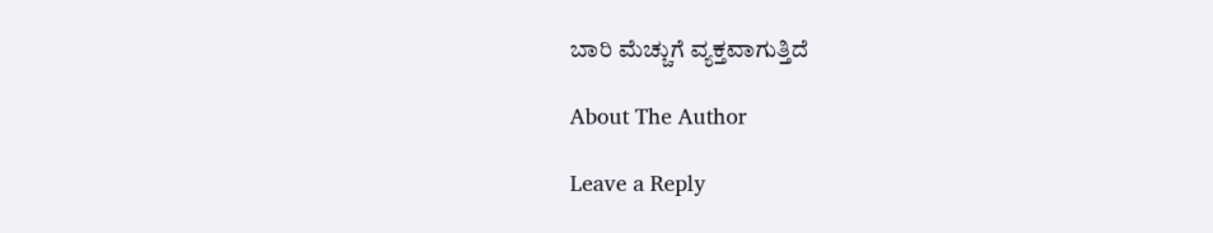ಬಾರಿ ಮೆಚ್ಚುಗೆ ವ್ಯಕ್ತವಾಗುತ್ತಿದೆ

About The Author

Leave a Reply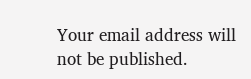Your email address will not be published.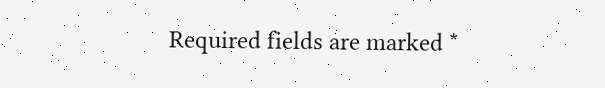Required fields are marked *